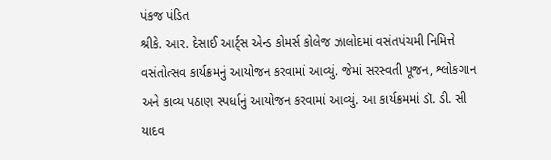પંકજ પંડિત
શ્રીકે. આર. દેસાઈ આર્ટ્સ એન્ડ કોમર્સ કોલેજ ઝાલોદમાં વસંતપંચમી નિમિત્તે વસંતોત્સવ કાર્યક્રમનું આયોજન કરવામાં આવ્યું. જેમાં સરસ્વતી પૂજન, શ્લોકગાન અને કાવ્ય પઠાણ સ્પર્ધાનું આયોજન કરવામાં આવ્યું. આ કાર્યક્રમમાં ડૉ. ડી. સી યાદવ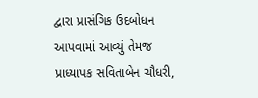દ્વારા પ્રાસંગિક ઉદબોધન આપવામાં આવ્યું તેમજ પ્રાધ્યાપક સવિતાબેન ચૌધરી,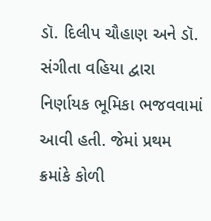ડૉ. દિલીપ ચૌહાણ અને ડૉ. સંગીતા વહિયા દ્વારા નિર્ણાયક ભૂમિકા ભજવવામાં આવી હતી. જેમાં પ્રથમ ક્રમાંકે કોળી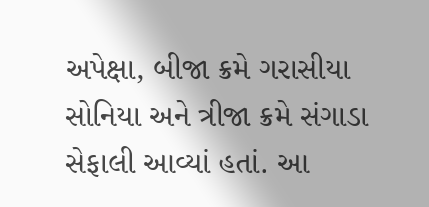અપેક્ષા, બીજા ક્રમે ગરાસીયા સોનિયા અને ત્રીજા ક્રમે સંગાડા સેફાલી આવ્યાં હતાં. આ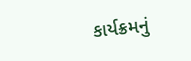કાર્યક્રમનું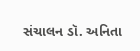સંચાલન ડૉ. અનિતા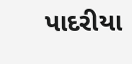પાદરીયા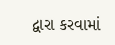દ્વારા કરવામાં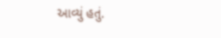આવ્યું હતું.